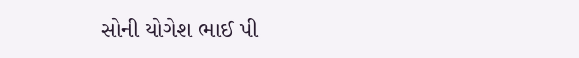સોની યોગેશ ભાઈ પી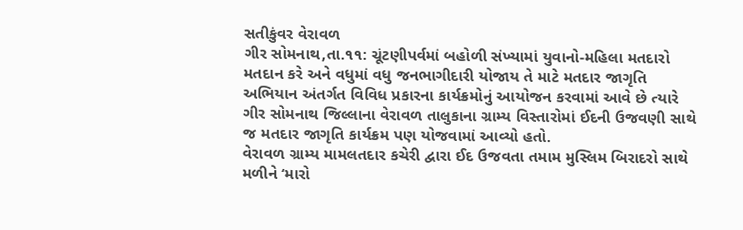સતીકુંવર વેરાવળ
ગીર સોમનાથ,તા.૧૧: ચૂંટણીપર્વમાં બહોળી સંખ્યામાં યુવાનો-મહિલા મતદારો મતદાન કરે અને વધુમાં વધુ જનભાગીદારી યોજાય તે માટે મતદાર જાગૃતિ અભિયાન અંતર્ગત વિવિધ પ્રકારના કાર્યક્રમોનું આયોજન કરવામાં આવે છે ત્યારે ગીર સોમનાથ જિલ્લાના વેરાવળ તાલુકાના ગ્રામ્ય વિસ્તારોમાં ઈદની ઉજવણી સાથે જ મતદાર જાગૃતિ કાર્યક્રમ પણ યોજવામાં આવ્યો હતો.
વેરાવળ ગ્રામ્ય મામલતદાર કચેરી દ્વારા ઈદ ઉજવતા તમામ મુસ્લિમ બિરાદરો સાથે મળીને ‘મારો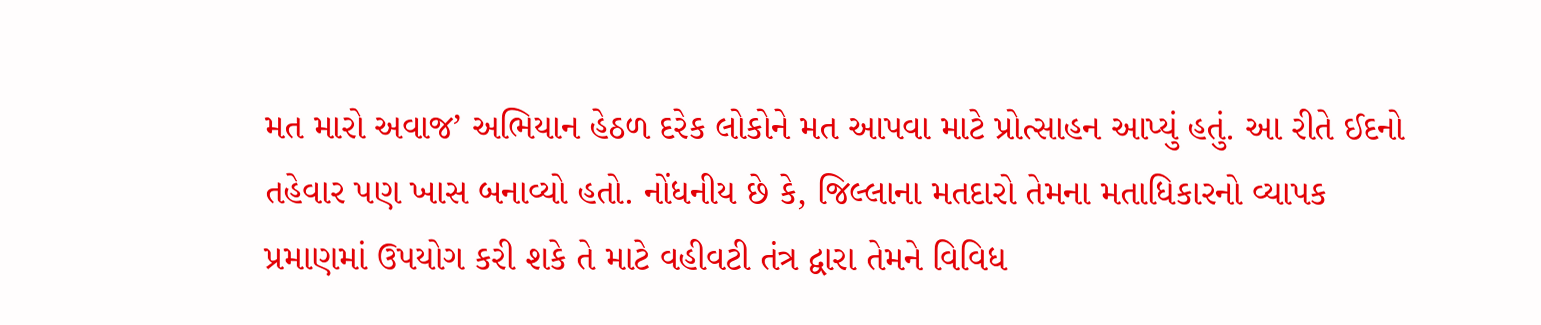મત મારો અવાજ’ અભિયાન હેઠળ દરેક લોકોને મત આપવા માટે પ્રોત્સાહન આપ્યું હતું. આ રીતે ઈદનો તહેવાર પણ ખાસ બનાવ્યો હતો. નોંધનીય છે કે, જિલ્લાના મતદારો તેમના મતાધિકારનો વ્યાપક પ્રમાણમાં ઉપયોગ કરી શકે તે માટે વહીવટી તંત્ર દ્વારા તેમને વિવિધ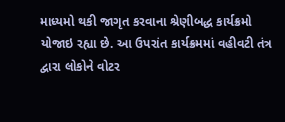માધ્યમો થકી જાગૃત કરવાના શ્રેણીબદ્ધ કાર્યક્રમો યોજાઇ રહ્યા છે. આ ઉપરાંત કાર્યક્રમમાં વહીવટી તંત્ર દ્વારા લોકોને વોટર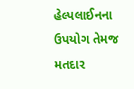હેલ્પલાઈનના ઉપયોગ તેમજ મતદાર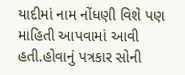યાદીમાં નામ નોંધણી વિશે પણ માહિતી આપવામાં આવી હતી.હોવાનું પત્રકાર સોની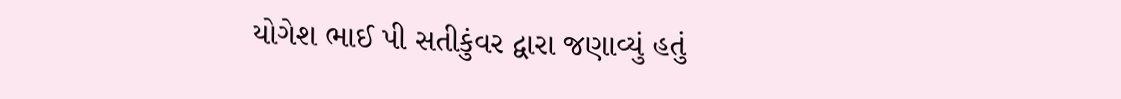યોગેશ ભાઈ પી સતીકુંવર દ્વારા જણાવ્યું હતું